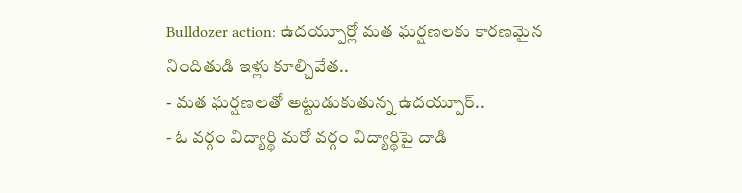Bulldozer action: ఉదయ్పూర్లో మత ఘర్షణలకు కారణమైన నిందితుడి ఇళ్లు కూల్చివేత..
- మత ఘర్షణలతో అట్టుడుకుతున్న ఉదయ్పూర్..
- ఓ వర్గం విద్యార్థి మరో వర్గం విద్యార్థిపై దాడి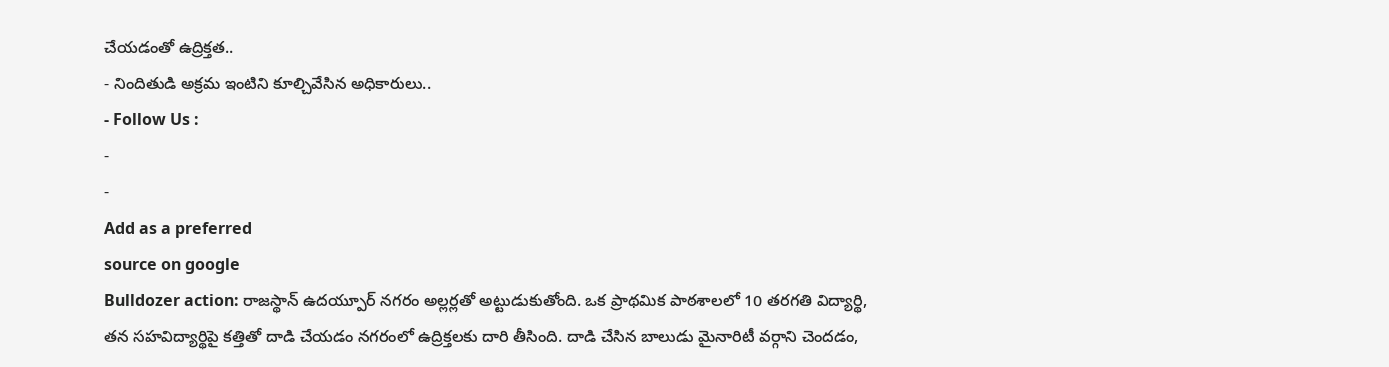చేయడంతో ఉద్రిక్తత..
- నిందితుడి అక్రమ ఇంటిని కూల్చివేసిన అధికారులు..
- Follow Us :
-
-
Add as a preferred
source on google
Bulldozer action: రాజస్థాన్ ఉదయ్పూర్ నగరం అల్లర్లతో అట్టుడుకుతోంది. ఒక ప్రాథమిక పాఠశాలలో 10 తరగతి విద్యార్థి, తన సహవిద్యార్థిపై కత్తితో దాడి చేయడం నగరంలో ఉద్రిక్తలకు దారి తీసింది. దాడి చేసిన బాలుడు మైనారిటీ వర్గాని చెందడం,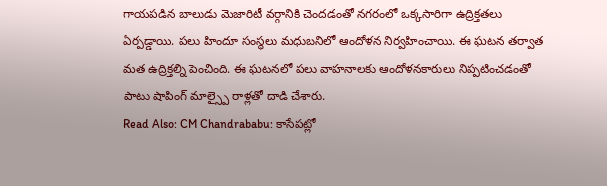గాయపడిన బాలుడు మెజారిటీ వర్గానికి చెందడంతో నగరంలో ఒక్కసారిగా ఉద్రిక్తతలు ఏర్పడ్డాయి. పలు హిందూ సంస్థలు మధుబనిలో ఆందోళన నిర్వహించాయి. ఈ ఘటన తర్వాత మత ఉద్రిక్తల్ని పెంచింది. ఈ ఘటనలో పలు వాహనాలకు ఆందోళనకారులు నిప్పటించడంతో పాటు షాపింగ్ మాల్స్పై రాళ్లతో దాడి చేశారు.
Read Also: CM Chandrababu: కాసేపట్లో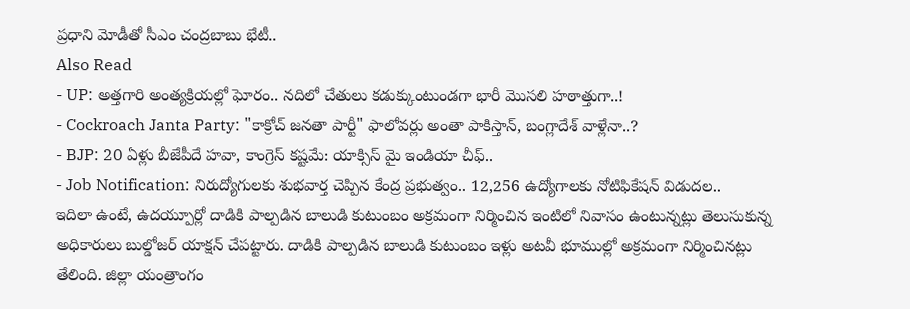ప్రధాని మోడీతో సీఎం చంద్రబాబు భేటీ..
Also Read
- UP: అత్తగారి అంత్యక్రియల్లో ఘోరం.. నదిలో చేతులు కడుక్కుంటుండగా భారీ మొసలి హఠాత్తుగా..!
- Cockroach Janta Party: "కాక్రోచ్ జనతా పార్టీ" ఫాలోవర్లు అంతా పాకిస్తాన్, బంగ్లాదేశ్ వాళ్లేనా..?
- BJP: 20 ఏళ్లు బీజేపీదే హవా, కాంగ్రెస్ కష్టమే: యాక్సిస్ మై ఇండియా చీఫ్..
- Job Notification: నిరుద్యోగులకు శుభవార్త చెప్పిన కేంద్ర ప్రభుత్వం.. 12,256 ఉద్యోగాలకు నోటిఫికేషన్ విడుదల..
ఇదిలా ఉంటే, ఉదయ్పూర్లో దాడికి పాల్పడిన బాలుడి కుటుంబం అక్రమంగా నిర్మించిన ఇంటిలో నివాసం ఉంటున్నట్లు తెలుసుకున్న అధికారులు బుల్డోజర్ యాక్షన్ చేపట్టారు. దాడికి పాల్పడిన బాలుడి కుటుంబం ఇళ్లు అటవీ భూముల్లో అక్రమంగా నిర్మించినట్లు తేలింది. జిల్లా యంత్రాంగం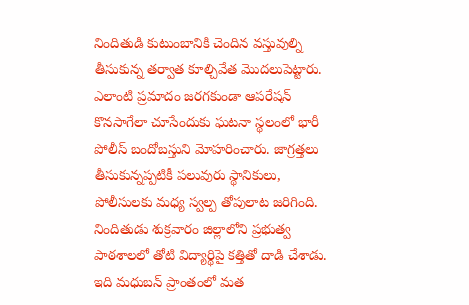నిందితుడి కుటుంబానికి చెందిన వస్తువుల్ని తీసుకున్న తర్వాత కూల్చివేత మొదలుపెట్టారు. ఎలాంటి ప్రమాదం జరగకుండా ఆపరేషన్ కొనసాగేలా చూసేందుకు ఘటనా స్థలంలో భారీ పోలీస్ బందోబస్తుని మోహరించారు. జాగ్రత్తలు తీసుకున్నప్పటికీ పలువురు స్థానికులు, పోలీసులకు మధ్య స్వల్ప తోపులాట జరిగింది.
నిందితుడు శుక్రవారం జిల్లాలోని ప్రభుత్వ పాఠశాలలో తోటి విద్యార్థిపై కత్తితో దాడి చేశాడు. ఇది మధుబన్ ప్రాంతంలో మత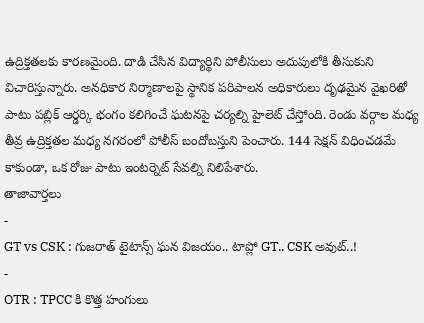ఉద్రిక్తతలకు కారణమైంది. దాడి చేసిన విద్యార్థిని పోలీసులు అదుపులోకి తీసుకుని విచారిస్తున్నారు. అనధికార నిర్మాణాలపై స్థానిక పరిపాలన అధికారులు దృఢమైన వైఖరితో పాటు పబ్లిక్ ఆర్డర్కి భంగం కలిగించే ఘటనపై చర్యల్ని హైలెట్ చేస్తోంది. రెండు వర్గాల మధ్య తీవ్ర ఉద్రిక్తతల మధ్య నగరంలో పోలీస్ బందోబస్తుని పెంచారు. 144 సెక్షన్ విధించడమే కాకుండా, ఒక రోజు పాటు ఇంటర్నెట్ సేవల్ని నిలిపేశారు.
తాజావార్తలు
-
GT vs CSK : గుజరాత్ టైటాన్స్ ఘన విజయం.. టాప్లో GT.. CSK అవుట్..!
-
OTR : TPCC కి కొత్త హంగులు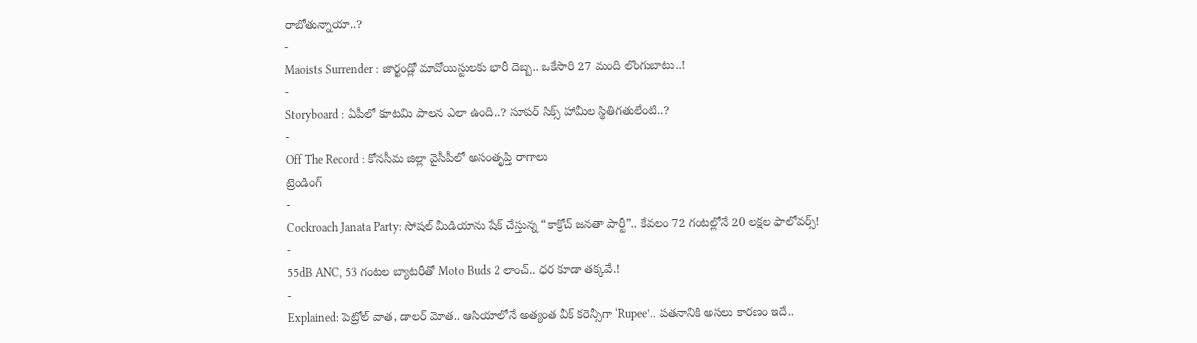రాబోతున్నాయా..?
-
Maoists Surrender : జార్ఖండ్లో మావోయిస్టులకు భారీ దెబ్బ.. ఒకేసారి 27 మంది లొంగుబాటు..!
-
Storyboard : ఏపీలో కూటమి పాలన ఎలా ఉంది..? సూపర్ సిక్స్ హామీల స్థితిగతులేంటి..?
-
Off The Record : కోనసీమ జిల్లా వైసీపీలో అసంతృప్తి రాగాలు
ట్రెండింగ్
-
Cockroach Janata Party: సోషల్ మీడియాను షేక్ చేస్తున్న “కాక్రోచ్ జనతా పార్టీ”.. కేవలం 72 గంటల్లోనే 20 లక్షల ఫాలోవర్స్!
-
55dB ANC, 53 గంటల బ్యాటరీతో Moto Buds 2 లాంచ్.. ధర కూడా తక్కవే.!
-
Explained: పెట్రోల్ వాత, డాలర్ మోత.. ఆసియాలోనే అత్యంత వీక్ కరెన్సీగా ‘Rupee’.. పతనానికి అసలు కారణం ఇదే..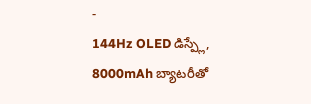-
144Hz OLED డిస్ప్లే, 8000mAh బ్యాటరీతో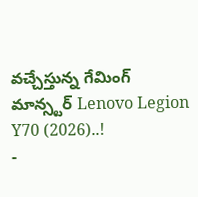వచ్చేస్తున్న గేమింగ్ మాన్స్టర్ Lenovo Legion Y70 (2026)..!
-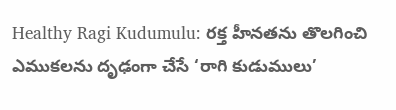Healthy Ragi Kudumulu: రక్త హీనతను తొలగించి ఎముకలను దృఢంగా చేసే ‘రాగి కుడుములు’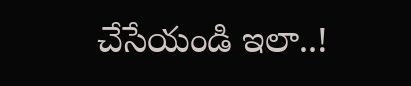చేసేయండి ఇలా..!